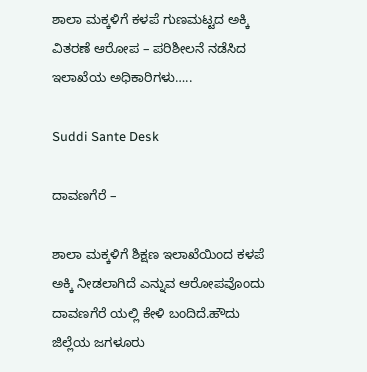ಶಾಲಾ ಮಕ್ಕಳಿಗೆ ಕಳಪೆ ಗುಣಮಟ್ಟದ ಅಕ್ಕಿ ವಿತರಣೆ ಆರೋಪ – ಪರಿಶೀಲನೆ ನಡೆಸಿದ ಇಲಾಖೆಯ ಅಧಿಕಾರಿಗಳು…..

Suddi Sante Desk

ದಾವಣಗೆರೆ –

ಶಾಲಾ ಮಕ್ಕಳಿಗೆ ಶಿಕ್ಷಣ ಇಲಾಖೆಯಿಂದ ಕಳಪೆ ಅಕ್ಕಿ ನೀಡಲಾಗಿದೆ ಎನ್ನುವ ಆರೋಪವೊಂದು ದಾವಣಗೆರೆ ಯಲ್ಲಿ ಕೇಳಿ ಬಂದಿದೆ‌.ಹೌದು ಜಿಲ್ಲೆಯ ಜಗಳೂರು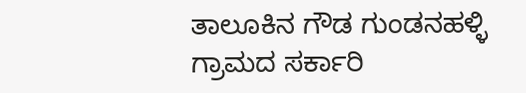ತಾಲೂಕಿನ ಗೌಡ ಗುಂಡನಹಳ್ಳಿ ಗ್ರಾಮದ ಸರ್ಕಾರಿ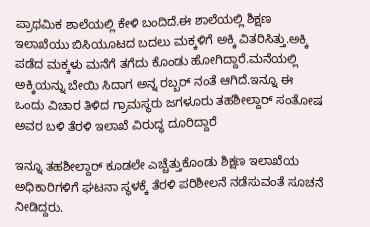ಪ್ರಾಥಮಿಕ ಶಾಲೆಯಲ್ಲಿ ಕೇಳಿ ಬಂದಿದೆ.ಈ ಶಾಲೆಯಲ್ಲಿ ಶಿಕ್ಷಣ ಇಲಾಖೆಯು ಬಿಸಿಯೂಟದ ಬದಲು ಮಕ್ಕಳಿಗೆ ಅಕ್ಕಿ ವಿತರಿಸಿತ್ತು.ಅಕ್ಕಿ ಪಡೆದ ಮಕ್ಕಳು ಮನೆಗೆ ತಗೆದು ಕೊಂಡು ಹೋಗಿದ್ದಾರೆ.ಮನೆಯಲ್ಲಿ ಅಕ್ಕಿಯನ್ನು ಬೇಯಿ ಸಿದಾಗ ಅನ್ನ ರಬ್ಬರ್ ನಂತೆ ಆಗಿದೆ.ಇನ್ನೂ ಈ ಒಂದು ವಿಚಾರ ತಿಳಿದ ಗ್ರಾಮಸ್ಥರು ಜಗಳೂರು ತಹಶೀಲ್ದಾರ್ ಸಂತೋಷ ಅವರ ಬಳಿ ತೆರಳಿ ಇಲಾಖೆ ವಿರುದ್ಧ ದೂರಿದ್ದಾರೆ

ಇನ್ನೂ ತಹಶೀಲ್ದಾರ್ ಕೂಡಲೇ ಎಚ್ಚೆತ್ತುಕೊಂಡು ಶಿಕ್ಷಣ ಇಲಾಖೆಯ ಅಧಿಕಾರಿಗಳಿಗೆ ಘಟನಾ ಸ್ಥಳಕ್ಕೆ ತೆರಳಿ ಪರಿಶೀಲನೆ ನಡೆಸುವಂತೆ ಸೂಚನೆ ನೀಡಿದ್ದರು.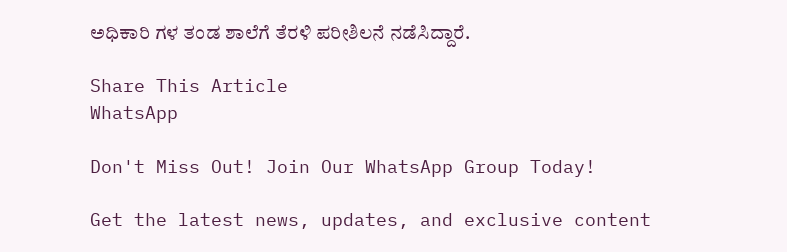ಅಧಿಕಾರಿ ಗಳ ತಂಡ ಶಾಲೆಗೆ ತೆರಳಿ ಪರೀಶಿಲನೆ ನಡೆಸಿದ್ದಾರೆ.

Share This Article
WhatsApp

Don't Miss Out! Join Our WhatsApp Group Today!

Get the latest news, updates, and exclusive content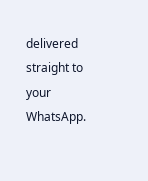delivered straight to your WhatsApp.